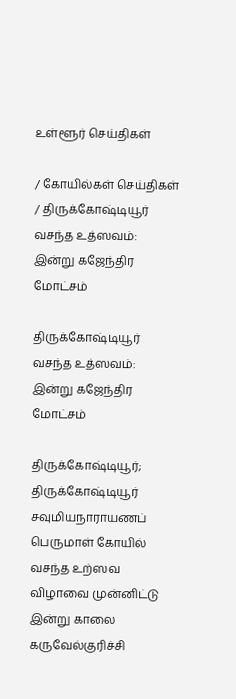உள்ளூர் செய்திகள்

/ கோயில்கள் செய்திகள் / திருக்கோஷ்டியூர் வசந்த உத்ஸவம்: இன்று கஜேந்திர மோட்சம்

திருக்கோஷ்டியூர் வசந்த உத்ஸவம்: இன்று கஜேந்திர மோட்சம்

திருக்கோஷ்டியூர்; திருக்கோஷ்டியூர் சவுமியநாராயணப் பெருமாள் கோயில் வசந்த உற்ஸவ விழாவை முன்னிட்டு இன்று காலை கருவேல்குரிச்சி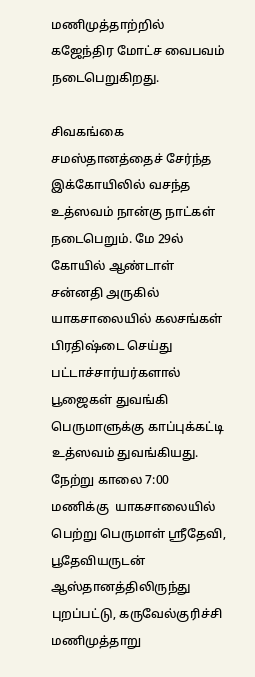மணிமுத்தாற்றில் கஜேந்திர மோட்ச வைபவம் நடைபெறுகிறது.

சிவகங்கை சமஸ்தானத்தைச் சேர்ந்த இக்கோயிலில் வசந்த உத்ஸவம் நான்கு நாட்கள் நடைபெறும். மே 29ல் கோயில் ஆண்டாள் சன்னதி அருகில் யாகசாலையில் கலசங்கள் பிரதிஷ்டை செய்து பட்டாச்சார்யர்களால் பூஜைகள் துவங்கி பெருமாளுக்கு காப்புக்கட்டி உத்ஸவம் துவங்கியது. நேற்று காலை 7:00 மணிக்கு  யாகசாலையில் பெற்று பெருமாள் ஸ்ரீதேவி, பூதேவியருடன் ஆஸ்தானத்திலிருந்து புறப்பட்டு, கருவேல்குரிச்சி மணிமுத்தாறு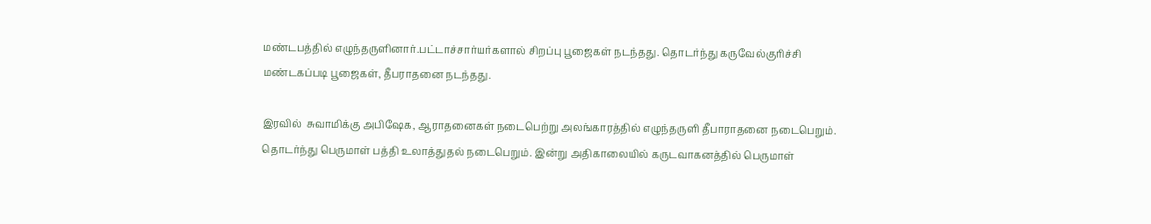மண்டபத்தில் எழுந்தருளினார்.பட்டாச்சார்யர்களால் சிறப்பு பூஜைகள் நடந்தது. தொடர்ந்து கருவேல்குரிச்சி மண்டகப்படி பூஜைகள், தீபராதனை நடந்தது.

இரவில்  சுவாமிக்கு அபிஷேக, ஆராதனைகள் நடைபெற்று அலங்காரத்தில் எழுந்தருளி தீபாராதனை நடைபெறும். தொடர்ந்து பெருமாள் பத்தி உலாத்துதல் நடைபெறும். இன்று அதிகாலையில் கருடவாகனத்தில் பெருமாள்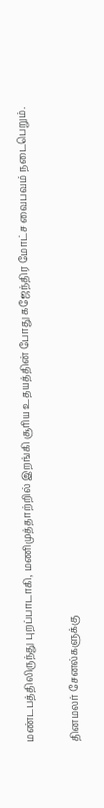மண்டபத்திலிருந்து புறப்பாடாகி, மணிமுத்தாற்றில் இறங்கி சூரிய உதயத்தின் போது கஜேந்திர மோட்ச வைபவம் நடைபெறும்.


தினமலர் சேனல்களுக்கு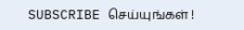SUBSCRIBE செய்யுங்கள் !